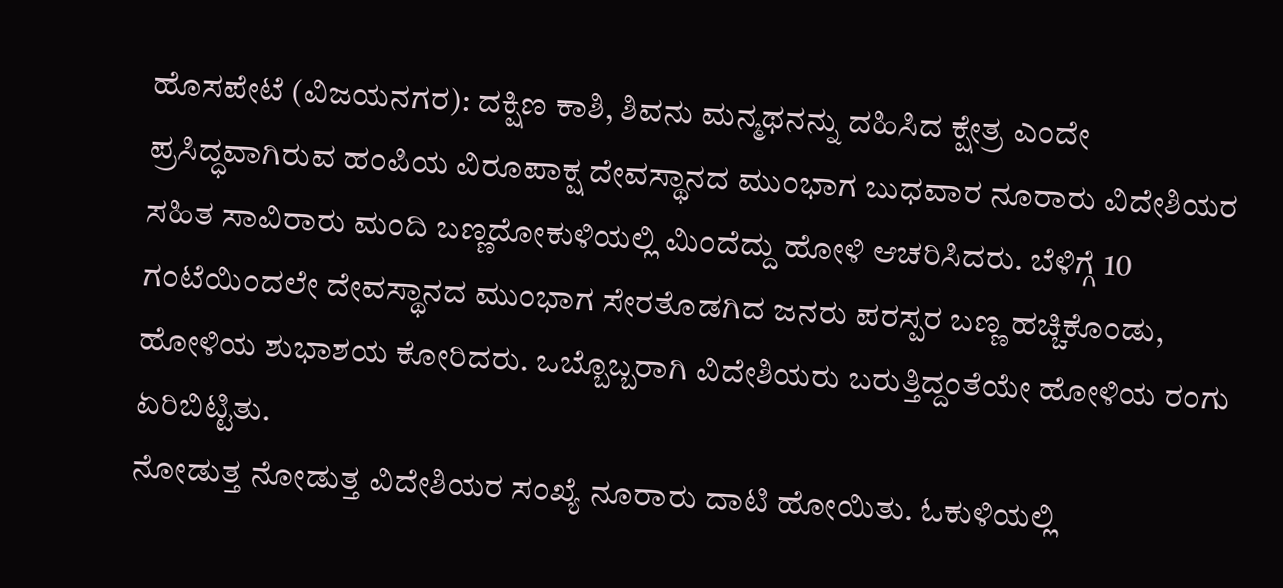ಹೊಸಪೇಟೆ (ವಿಜಯನಗರ): ದಕ್ಷಿಣ ಕಾಶಿ, ಶಿವನು ಮನ್ಮಥನನ್ನು ದಹಿಸಿದ ಕ್ಷೇತ್ರ ಎಂದೇ ಪ್ರಸಿದ್ಧವಾಗಿರುವ ಹಂಪಿಯ ವಿರೂಪಾಕ್ಷ ದೇವಸ್ಥಾನದ ಮುಂಭಾಗ ಬುಧವಾರ ನೂರಾರು ವಿದೇಶಿಯರ ಸಹಿತ ಸಾವಿರಾರು ಮಂದಿ ಬಣ್ಣದೋಕುಳಿಯಲ್ಲಿ ಮಿಂದೆದ್ದು ಹೋಳಿ ಆಚರಿಸಿದರು. ಬೆಳಿಗ್ಗೆ 10 ಗಂಟೆಯಿಂದಲೇ ದೇವಸ್ಥಾನದ ಮುಂಭಾಗ ಸೇರತೊಡಗಿದ ಜನರು ಪರಸ್ಪರ ಬಣ್ಣ ಹಚ್ಚಿಕೊಂಡು, ಹೋಳಿಯ ಶುಭಾಶಯ ಕೋರಿದರು. ಒಬ್ಬೊಬ್ಬರಾಗಿ ವಿದೇಶಿಯರು ಬರುತ್ತಿದ್ದಂತೆಯೇ ಹೋಳಿಯ ರಂಗು ಏರಿಬಿಟ್ಟಿತು.
ನೋಡುತ್ತ ನೋಡುತ್ತ ವಿದೇಶಿಯರ ಸಂಖ್ಯೆ ನೂರಾರು ದಾಟಿ ಹೋಯಿತು. ಓಕುಳಿಯಲ್ಲಿ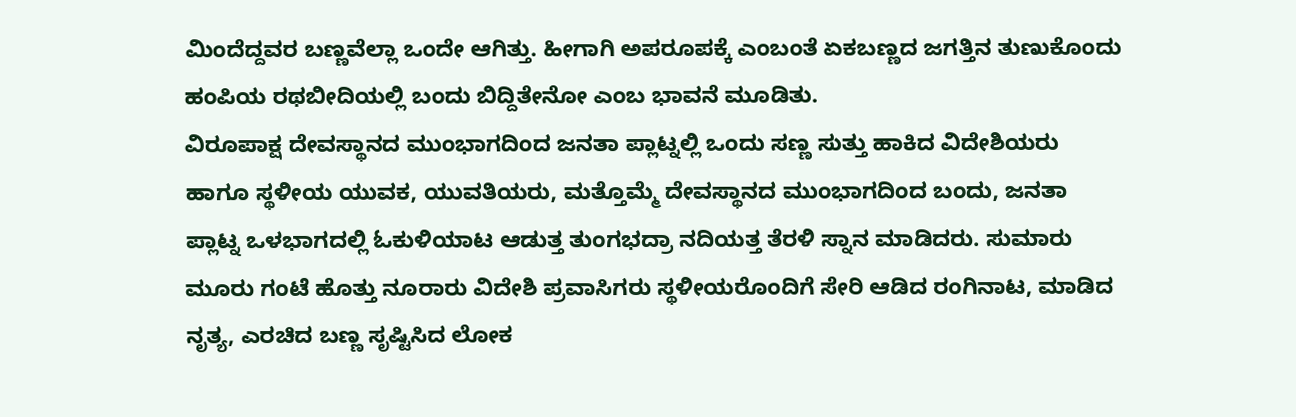ಮಿಂದೆದ್ದವರ ಬಣ್ಣವೆಲ್ಲಾ ಒಂದೇ ಆಗಿತ್ತು. ಹೀಗಾಗಿ ಅಪರೂಪಕ್ಕೆ ಎಂಬಂತೆ ಏಕಬಣ್ಣದ ಜಗತ್ತಿನ ತುಣುಕೊಂದು ಹಂಪಿಯ ರಥಬೀದಿಯಲ್ಲಿ ಬಂದು ಬಿದ್ದಿತೇನೋ ಎಂಬ ಭಾವನೆ ಮೂಡಿತು.
ವಿರೂಪಾಕ್ಷ ದೇವಸ್ಥಾನದ ಮುಂಭಾಗದಿಂದ ಜನತಾ ಪ್ಲಾಟ್ನಲ್ಲಿ ಒಂದು ಸಣ್ಣ ಸುತ್ತು ಹಾಕಿದ ವಿದೇಶಿಯರು ಹಾಗೂ ಸ್ಥಳೀಯ ಯುವಕ, ಯುವತಿಯರು, ಮತ್ತೊಮ್ಮೆ ದೇವಸ್ಥಾನದ ಮುಂಭಾಗದಿಂದ ಬಂದು, ಜನತಾ ಪ್ಲಾಟ್ನ ಒಳಭಾಗದಲ್ಲಿ ಓಕುಳಿಯಾಟ ಆಡುತ್ತ ತುಂಗಭದ್ರಾ ನದಿಯತ್ತ ತೆರಳಿ ಸ್ನಾನ ಮಾಡಿದರು. ಸುಮಾರು ಮೂರು ಗಂಟೆ ಹೊತ್ತು ನೂರಾರು ವಿದೇಶಿ ಪ್ರವಾಸಿಗರು ಸ್ಥಳೀಯರೊಂದಿಗೆ ಸೇರಿ ಆಡಿದ ರಂಗಿನಾಟ, ಮಾಡಿದ ನೃತ್ಯ, ಎರಚಿದ ಬಣ್ಣ ಸೃಷ್ಟಿಸಿದ ಲೋಕ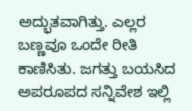ಅದ್ಭುತವಾಗಿತ್ತು. ಎಲ್ಲರ ಬಣ್ಣವೂ ಒಂದೇ ರೀತಿ ಕಾಣಿಸಿತು. ಜಗತ್ತು ಬಯಸಿದ ಅಪರೂಪದ ಸನ್ನಿವೇಶ ಇಲ್ಲಿ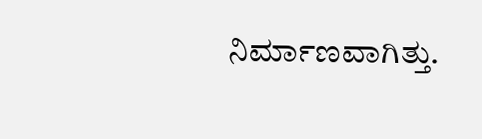ನಿರ್ಮಾಣವಾಗಿತ್ತು.